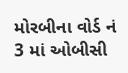મોરબીના વોર્ડ નં 3 માં ઓબીસી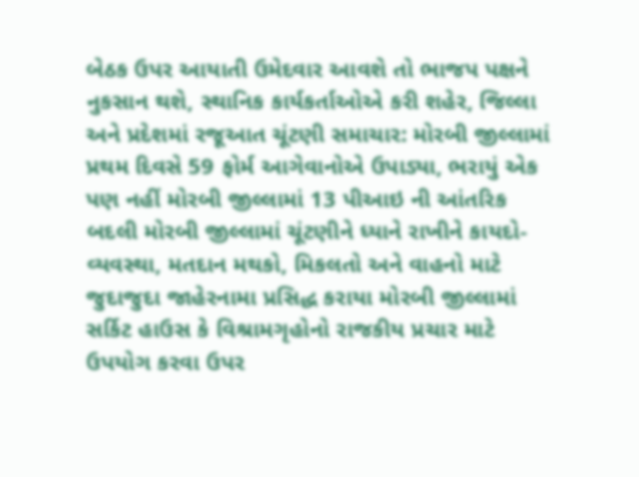બેઠક ઉપર આયાતી ઉમેદવાર આવશે તો ભાજપ પક્ષને નુકસાન થશે, સ્થાનિક કાર્યકર્તાઓએ કરી શહેર, જિલ્લા અને પ્રદેશમાં રજૂઆત ચૂંટણી સમાચાર: મોરબી જીલ્લામાં પ્રથમ દિવસે 59 ફોર્મ આગેવાનોએ ઉપાડ્યા, ભરાયું એક પણ નહીં મોરબી જીલ્લામાં 13 પીઆઇ ની આંતરિક બદલી મોરબી જીલ્લામાં ચૂંટણીને ધ્યાને રાખીને કાયદો-વ્યવસ્થા, મતદાન મથકો, મિકલતો અને વાહનો માટે જુદાજુદા જાહેરનામા પ્રસિદ્ધ કરાયા મોરબી જીલ્લામાં સર્કિટ હાઉસ કે વિશ્રામગૃહોનો રાજકીય પ્રચાર માટે ઉપયોગ કરવા ઉપર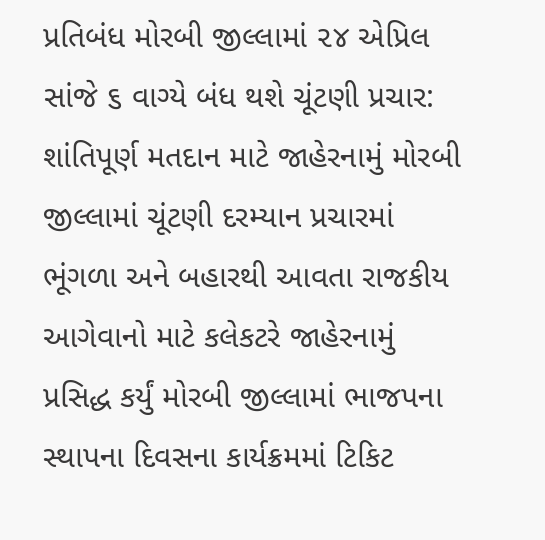પ્રતિબંધ મોરબી જીલ્લામાં ૨૪ એપ્રિલ સાંજે ૬ વાગ્યે બંધ થશે ચૂંટણી પ્રચાર:  શાંતિપૂર્ણ મતદાન માટે જાહેરનામું મોરબી જીલ્લામાં ચૂંટણી દરમ્યાન પ્રચારમાં ભૂંગળા અને બહારથી આવતા રાજકીય આગેવાનો માટે કલેકટરે જાહેરનામું પ્રસિદ્ધ કર્યું મોરબી જીલ્લામાં ભાજપના સ્થાપના દિવસના કાર્યક્રમમાં ટિકિટ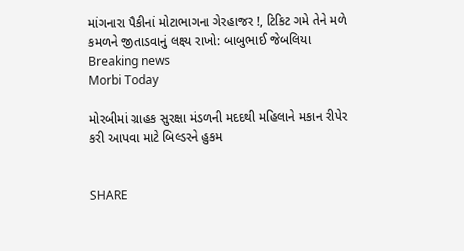માંગનારા પૈકીનાં મોટાભાગના ગેરહાજર !, ટિકિટ ગમે તેને મળે કમળને જીતાડવાનું લક્ષ્ય રાખો: બાબુભાઈ જેબલિયા
Breaking news
Morbi Today

મોરબીમાં ગ્રાહક સુરક્ષા મંડળની મદદથી મહિલાને મકાન રીપેર કરી આપવા માટે બિલ્ડરને હુકમ


SHARE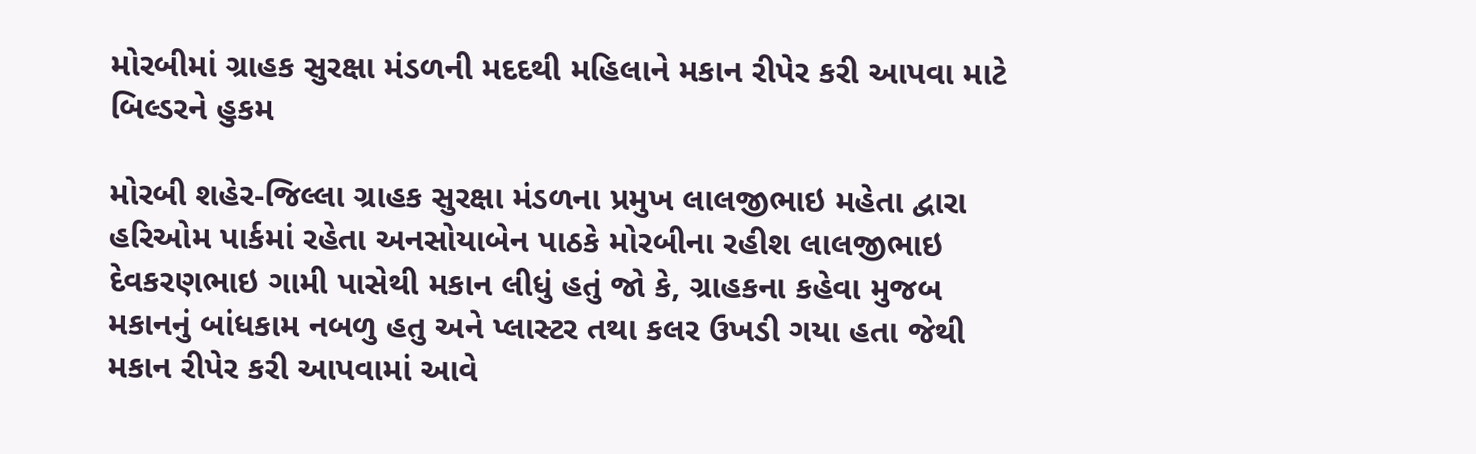મોરબીમાં ગ્રાહક સુરક્ષા મંડળની મદદથી મહિલાને મકાન રીપેર કરી આપવા માટે બિલ્ડરને હુકમ

મોરબી શહેર-જિલ્લા ગ્રાહક સુરક્ષા મંડળના પ્રમુખ લાલજીભાઇ મહેતા દ્વારા હરિઓમ પાર્કમાં રહેતા અનસોયાબેન પાઠકે મોરબીના રહીશ લાલજીભાઇ દેવકરણભાઇ ગામી પાસેથી મકાન લીધું હતું જો કે, ગ્રાહકના કહેવા મુજબ મકાનનું બાંધકામ નબળુ હતુ અને પ્લાસ્ટર તથા કલર ઉખડી ગયા હતા જેથી મકાન રીપેર કરી આપવામાં આવે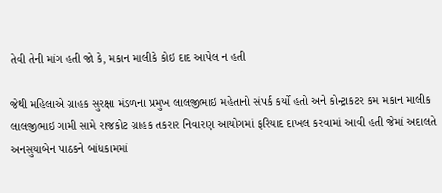તેવી તેની માંગ હતી જો કે, મકાન માલીકે કોઇ દાદ આપેલ ન હતી

જેથી મહિલાએ ગ્રાહક સુરક્ષા મંડળના પ્રમુખ લાલજીભાઇ મહેતાનો સંપર્ક કર્યો હતો અને કોન્ટ્રાકટર કમ મકાન માલીક લાલજીભાઇ ગામી સામે રાજકોટ ગ્રાહક તકરાર નિવારણ આયોગમાં ફરિયાદ દાખલ કરવામાં આવી હતી જેમાં અદાલતે અનસુયાબેન પાઠકને બાંધકામમાં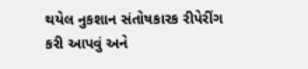થયેલ નુકશાન સંતોષકારક રીપેરીંગ કરી આપવું અને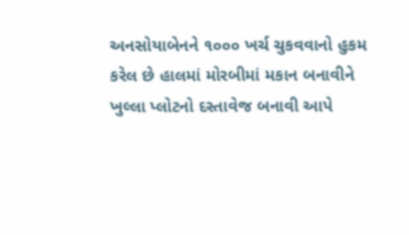અનસોયાબેનને ૧૦૦૦ ખર્ચ ચુકવવાનો હુકમ કરેલ છે હાલમાં મોરબીમાં મકાન બનાવીને ખુલ્લા પ્લોટનો દસ્તાવેજ બનાવી આપે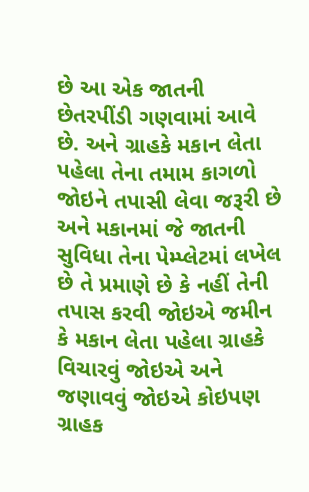છે આ એક જાતની છેતરપીંડી ગણવામાં આવે છે. અને ગ્રાહકે મકાન લેતા પહેલા તેના તમામ કાગળો જોઇને તપાસી લેવા જરૂરી છે અને મકાનમાં જે જાતની સુવિધા તેના પેમ્પ્લેટમાં લખેલ છે તે પ્રમાણે છે કે નહીં તેની તપાસ કરવી જોઇએ જમીન કે મકાન લેતા પહેલા ગ્રાહકે વિચારવું જોઇએ અને જણાવવું જોઇએ કોઇપણ ગ્રાહક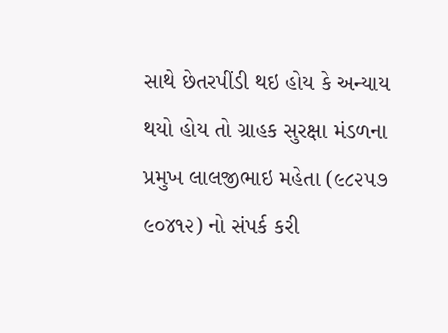સાથે છેતરપીંડી થઇ હોય કે અન્યાય થયો હોય તો ગ્રાહક સુરક્ષા મંડળના પ્રમુખ લાલજીભાઇ મહેતા (૯૮૨૫૭ ૯૦૪૧૨) નો સંપર્ક કરી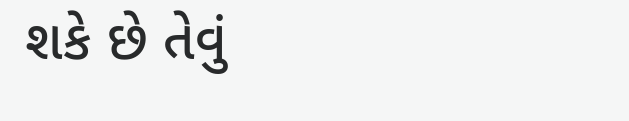શકે છે તેવું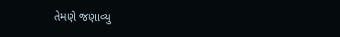તેમણે જણાવ્યુ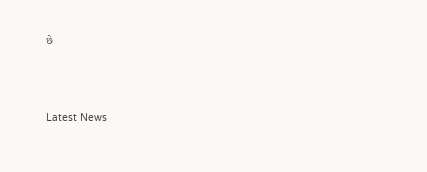છે






Latest News